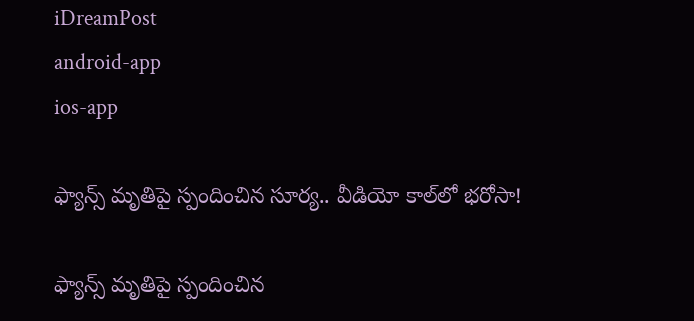iDreamPost
android-app
ios-app

ఫ్యాన్స్‌ మృతిపై స్పందించిన సూర్య.. వీడియో కాల్‌లో భరోసా!

ఫ్యాన్స్‌ మృతిపై స్పందించిన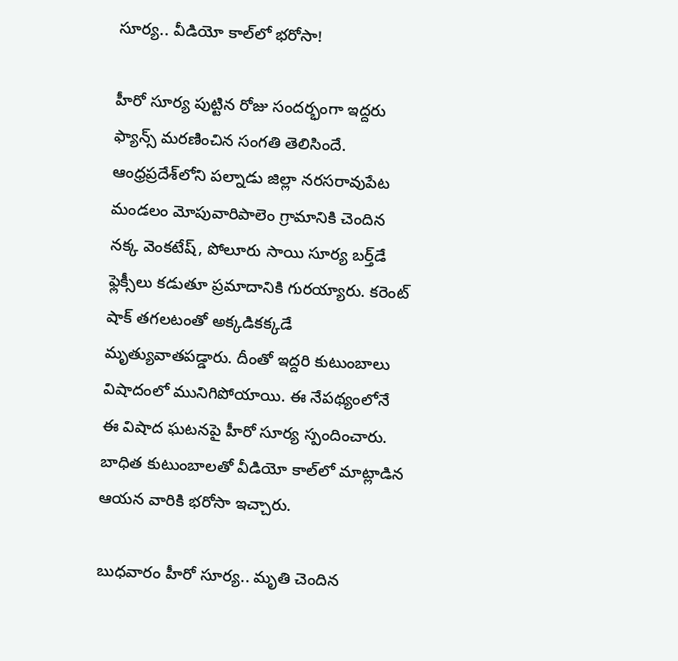సూర్య.. వీడియో కాల్‌లో భరోసా!

హీరో సూర్య పుట్టిన రోజు సందర్భంగా ఇద్దరు ఫ్యాన్స్‌ మరణించిన సంగతి తెలిసిందే. ఆంధ్రప్రదేశ్‌లోని పల్నాడు జిల్లా నరసరావుపేట మండలం మోపువారిపాలెం గ్రామానికి చెందిన నక్క వెంకటేష్, పోలూరు సాయి సూర్య బర్త్‌డే ఫ్లెక్సీలు కడుతూ ప్రమాదానికి గురయ్యారు. కరెంట్‌ షాక్‌ తగలటంతో అక్కడికక్కడే మృత్యువాతపడ్డారు. దీంతో ఇద్దరి కుటుంబాలు విషాదంలో మునిగిపోయాయి. ఈ నేపథ్యంలోనే ఈ విషాద ఘటనపై హీరో సూర్య స్పందించారు. బాధిత కుటుంబాలతో వీడియో కాల్‌లో మాట్లాడిన ఆయన వారికి భరోసా ఇచ్చారు.

బుధవారం హీరో సూర్య.. మృతి చెందిన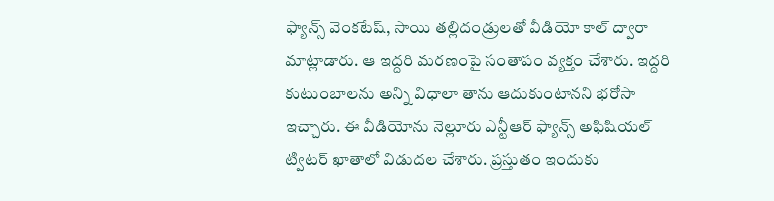ఫ్యాన్స్‌ వెంకటేష్‌, సాయి తల్లిదండ్రులతో వీడియో కాల్‌ ద్వారా మాట్లాడారు. ఆ ఇద్దరి మరణంపై సంతాపం వ్యక్తం చేశారు. ఇద్దరి కుటుంబాలను అన్ని విధాలా తాను ఆదుకుంటానని భరోసా ఇచ్చారు. ఈ వీడియోను నెల్లూరు ఎన్టీఆర్‌ ఫ్యాన్స్‌ అఫిషియల్‌ ట్విటర్‌ ఖాతాలో విడుదల చేశారు. ప్రస్తుతం ఇందుకు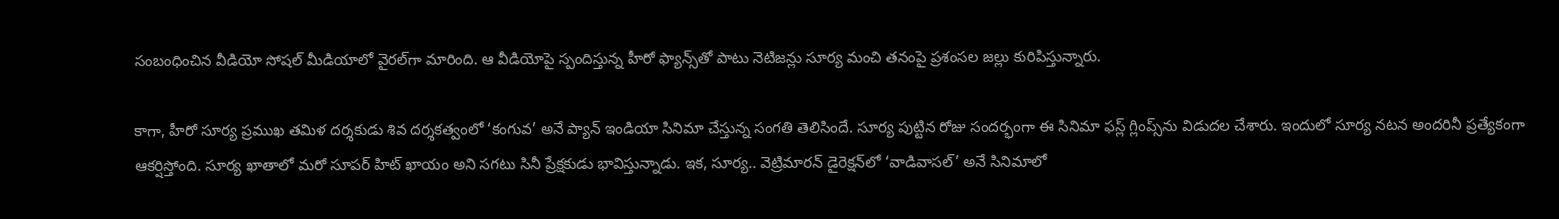సంబంధించిన వీడియో సోషల్‌ మీడియాలో వైరల్‌గా మారింది. ఆ వీడియోపై స్పందిస్తున్న హీరో ఫ్యాన్స్‌తో పాటు నెటిజన్లు సూర్య మంచి తనంపై ప్రశంసల జల్లు కురిపిస్తున్నారు.

కాగా, హీరో సూర్య ప్రముఖ తమిళ దర్శకుడు శివ దర్శకత్వంలో ‘కంగువ’ అనే ప్యాన్‌ ఇండియా సినిమా చేస్తున్న సంగతి తెలిసిందే. సూర్య పుట్టిన రోజు సందర్భంగా ఈ సినిమా ఫస్ల్‌ గ్లింప్స్‌ను విడుదల చేశారు. ఇందులో సూర్య నటన అందరినీ ప్రత్యేకంగా ఆకర్షిస్తోంది. సూర్య ఖాతాలో మరో సూపర్‌ హిట్‌ ఖాయం అని సగటు సినీ ప్రేక్షకుడు భావిస్తున్నాడు. ఇక, సూర్య.. వెట్రిమారన్‌ డైరెక్షన్‌లో ‘వాడివాసల్‌’ అనే సినిమాలో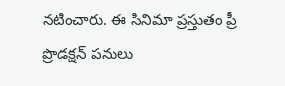నటించారు. ఈ సినిమా ప్రస్తుతం ప్రీ ప్రొడక్షన్‌ పనులు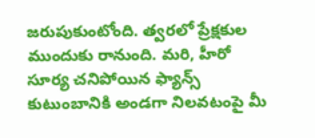జరుపుకుంటోంది. త్వరలో ప్రేక్షకుల ముందుకు రానుంది. మరి, హీరో సూర్య చనిపోయిన ఫ్యాన్స్‌ కుటుంబానికి అండగా నిలవటంపై మీ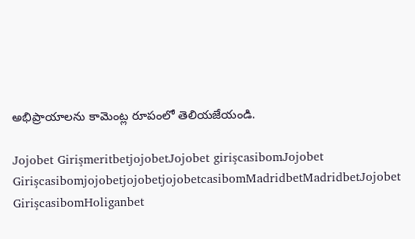అభిప్రాయాలను కామెంట్ల రూపంలో తెలియజేయండి.

Jojobet GirişmeritbetjojobetJojobet girişcasibomJojobet GirişcasibomjojobetjojobetjojobetcasibomMadridbetMadridbetJojobet GirişcasibomHoliganbet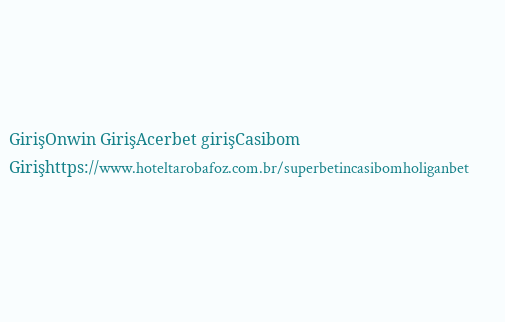GirişOnwin GirişAcerbet girişCasibom Girişhttps://www.hoteltarobafoz.com.br/superbetincasibomholiganbet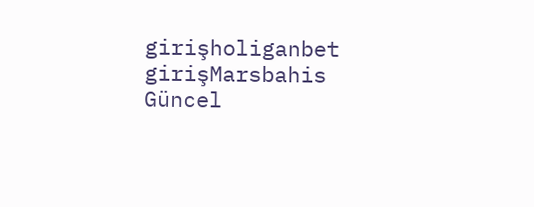girişholiganbet girişMarsbahis Güncel